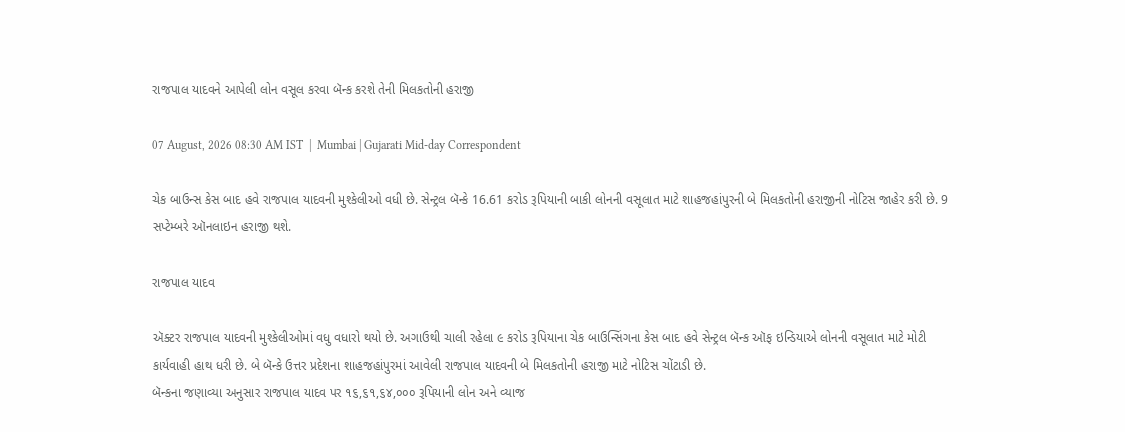રાજપાલ યાદવને આપેલી લોન વસૂલ કરવા બૅન્ક કરશે તેની મિલકતોની હરાજી

07 August, 2026 08:30 AM IST  |  Mumbai | Gujarati Mid-day Correspondent

ચેક બાઉન્સ કેસ બાદ હવે રાજપાલ યાદવની મુશ્કેલીઓ વધી છે. સેન્ટ્રલ બૅન્કે 16.61 કરોડ રૂપિયાની બાકી લોનની વસૂલાત માટે શાહજહાંપુરની બે મિલકતોની હરાજીની નોટિસ જાહેર કરી છે. 9 સપ્ટેમ્બરે ઑનલાઇન હરાજી થશે.

રાજપાલ યાદવ

ઍક્ટર રાજપાલ યાદવની મુશ્કેલીઓમાં વધુ વધારો થયો છે. અગાઉથી ચાલી રહેલા ૯ કરોડ રૂપિયાના ચેક બાઉન્સિંગના કેસ બાદ હવે સેન્ટ્રલ બૅન્ક ઑફ ઇન્ડિયાએ લોનની વસૂલાત માટે મોટી કાર્યવાહી હાથ ધરી છે. બે બૅન્કે ઉત્તર પ્રદેશના શાહજહાંપુરમાં આવેલી રાજપાલ યાદવની બે મિલકતોની હરાજી માટે નોટિસ ચોંટાડી છે.
બૅન્કના જણાવ્યા અનુસાર રાજપાલ યાદવ પર ૧૬,૬૧,૬૪,૦૦૦ રૂપિયાની લોન અને વ્યાજ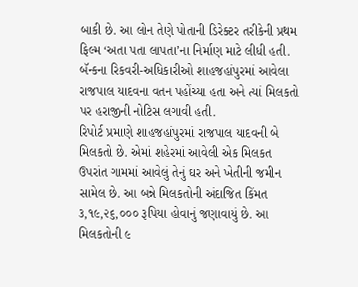બાકી છે. આ લોન તેણે પોતાની ડિરેક્ટર તરીકેની પ્રથમ ફિલ્મ ‘અતા પતા લાપતા’ના નિર્માણ માટે લીધી હતી. બૅન્કના રિકવરી-અધિકારીઓ શાહજહાંપુરમાં આવેલા રાજપાલ યાદવના વતન પહોંચ્યા હતા અને ત્યાં મિલકતો પર હરાજીની નોટિસ લગાવી હતી.
રિપોર્ટ પ્રમાણે શાહજહાંપુરમાં રાજપાલ યાદવની બે મિલકતો છે. એમાં શહેરમાં આવેલી એક મિલકત ઉપરાંત ગામમાં આવેલું તેનું ઘર અને ખેતીની જમીન સામેલ છે. આ બન્ને મિલકતોની અંદાજિત કિંમત ૩,૧૯,૨૬,૦૦૦ રૂપિયા હોવાનું જણાવાયું છે. આ મિલકતોની ૯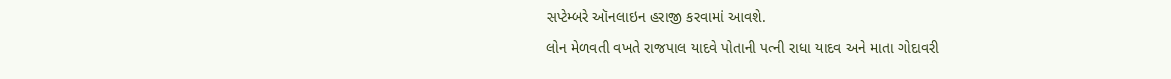સપ્ટેમ્બરે ઑનલાઇન હરાજી કરવામાં આવશે.
લોન મેળવતી વખતે રાજપાલ યાદવે પોતાની પત્ની રાધા યાદવ અને માતા ગોદાવરી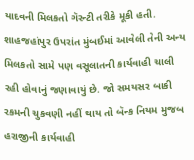યાદવની મિલકતો ગૅરન્ટી તરીકે મૂકી હતી. શાહજહાંપુર ઉપરાંત મુંબઈમાં આવેલી તેની અન્ય મિલકતો સામે પણ વસૂલાતની કાર્યવાહી ચાલી રહી હોવાનું જણાવાયું છે. જો સમયસર બાકી રકમની ચુકવણી નહીં થાય તો બૅન્ક નિયમ મુજબ હરાજીની કાર્યવાહી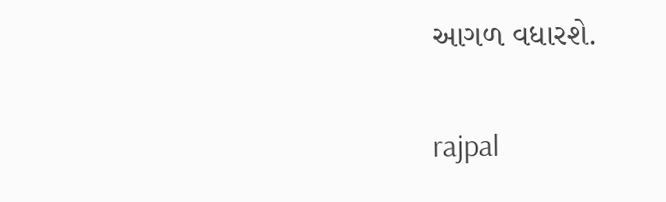આગળ વધારશે.

rajpal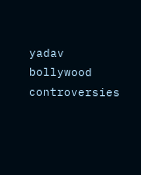yadav bollywood controversies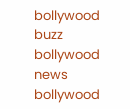bollywood buzz bollywood news bollywood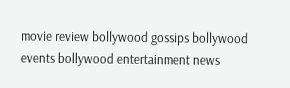movie review bollywood gossips bollywood events bollywood entertainment news